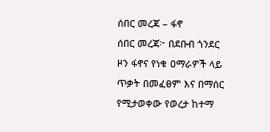ሰበር መረጃ – ፋኖ
ሰበር መረጃ፦ በደቡብ ጎንደር ዞን ፋኖና የነቁ ዐማራዎች ላይ ጥቃት በመፈፀም እና በማሰር የሚታወቀው የወረታ ከተማ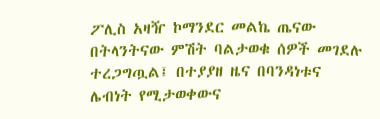ፖሊስ አዛዥ ኮማንደር መልኬ ጤናው በትላንትናው ምሽት ባልታወቁ ሰዎች መገደሉ ተረጋግጧል፤ በተያያዘ ዜና በባንዳነቱና ሌብነት የሚታወቀውና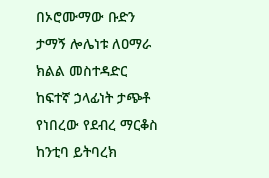በኦሮሙማው ቡድን ታማኝ ሎሌነቱ ለዐማራ ክልል መስተዳድር ከፍተኛ ኃላፊነት ታጭቶ የነበረው የደብረ ማርቆስ ከንቲባ ይትባረክ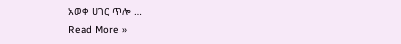አወቀ ሀገር ጥሎ …
Read More »